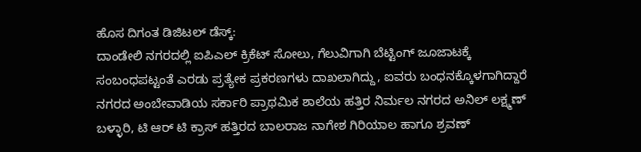ಹೊಸ ದಿಗಂತ ಡಿಜಿಟಲ್ ಡೆಸ್ಕ್:
ದಾಂಡೇಲಿ ನಗರದಲ್ಲಿ ಐಪಿಎಲ್ ಕ್ರಿಕೆಟ್ ಸೋಲು, ಗೆಲುವಿಗಾಗಿ ಬೆಟ್ಟಿಂಗ್ ಜೂಜಾಟಕ್ಕೆ ಸಂಬಂಧಪಟ್ಟಂತೆ ಎರಡು ಪ್ರತ್ಯೇಕ ಪ್ರಕರಣಗಳು ದಾಖಲಾಗಿದ್ದು, ಐವರು ಬಂಧನಕ್ಕೊಳಗಾಗಿದ್ದಾರೆ
ನಗರದ ಅಂಬೇವಾಡಿಯ ಸರ್ಕಾರಿ ಪ್ರಾಥಮಿಕ ಶಾಲೆಯ ಹತ್ತಿರ ನಿರ್ಮಲ ನಗರದ ಅನಿಲ್ ಲಕ್ಷ್ಮಣ್ ಬಳ್ಳಾರಿ, ಟಿ ಆರ್ ಟಿ ಕ್ರಾಸ್ ಹತ್ತಿರದ ಬಾಲರಾಜ ನಾಗೇಶ ಗಿರಿಯಾಲ ಹಾಗೂ ಶ್ರವಣ್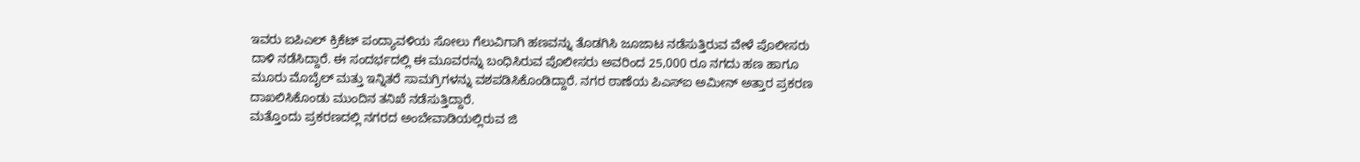ಇವರು ಐಪಿಎಲ್ ಕ್ರಿಕೆಟ್ ಪಂದ್ಯಾವಳಿಯ ಸೋಲು ಗೆಲುವಿಗಾಗಿ ಹಣವನ್ನು ತೊಡಗಿಸಿ ಜೂಜಾಟ ನಡೆಸುತ್ತಿರುವ ವೇಳೆ ಪೊಲೀಸರು ದಾಳಿ ನಡೆಸಿದ್ದಾರೆ. ಈ ಸಂದರ್ಭದಲ್ಲಿ ಈ ಮೂವರನ್ನು ಬಂಧಿಸಿರುವ ಪೊಲೀಸರು ಅವರಿಂದ 25,000 ರೂ ನಗದು ಹಣ ಹಾಗೂ ಮೂರು ಮೊಬೈಲ್ ಮತ್ತು ಇನ್ನಿತರೆ ಸಾಮಗ್ರಿಗಳನ್ನು ವಶಪಡಿಸಿಕೊಂಡಿದ್ದಾರೆ. ನಗರ ಠಾಣೆಯ ಪಿಎಸ್ಐ ಅಮೀನ್ ಅತ್ತಾರ ಪ್ರಕರಣ ದಾಖಲಿಸಿಕೊಂಡು ಮುಂದಿನ ತನಿಖೆ ನಡೆಸುತ್ತಿದ್ದಾರೆ.
ಮತ್ತೊಂದು ಪ್ರಕರಣದಲ್ಲಿ ನಗರದ ಅಂಬೇವಾಡಿಯಲ್ಲಿರುವ ಜಿ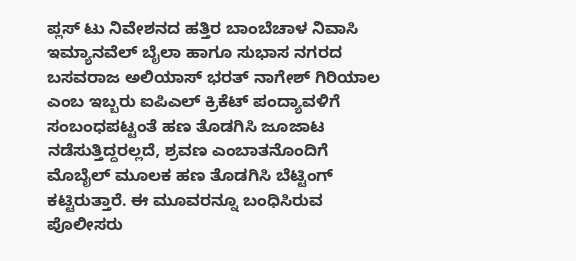ಪ್ಲಸ್ ಟು ನಿವೇಶನದ ಹತ್ತಿರ ಬಾಂಬೆಚಾಳ ನಿವಾಸಿ ಇಮ್ಯಾನವೆಲ್ ಬೈಲಾ ಹಾಗೂ ಸುಭಾಸ ನಗರದ ಬಸವರಾಜ ಅಲಿಯಾಸ್ ಭರತ್ ನಾಗೇಶ್ ಗಿರಿಯಾಲ ಎಂಬ ಇಬ್ಬರು ಐಪಿಎಲ್ ಕ್ರಿಕೆಟ್ ಪಂದ್ಯಾವಳಿಗೆ ಸಂಬಂಧಪಟ್ಟಂತೆ ಹಣ ತೊಡಗಿಸಿ ಜೂಜಾಟ ನಡೆಸುತ್ತಿದ್ದರಲ್ಲದೆ, ಶ್ರವಣ ಎಂಬಾತನೊಂದಿಗೆ ಮೊಬೈಲ್ ಮೂಲಕ ಹಣ ತೊಡಗಿಸಿ ಬೆಟ್ಟಿಂಗ್ ಕಟ್ಟಿರುತ್ತಾರೆ. ಈ ಮೂವರನ್ನೂ ಬಂಧಿಸಿರುವ ಪೊಲೀಸರು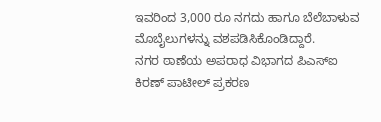ಇವರಿಂದ 3,000 ರೂ ನಗದು ಹಾಗೂ ಬೆಲೆಬಾಳುವ ಮೊಬೈಲುಗಳನ್ನು ವಶಪಡಿಸಿಕೊಂಡಿದ್ದಾರೆ.
ನಗರ ಠಾಣೆಯ ಅಪರಾಧ ವಿಭಾಗದ ಪಿಎಸ್ಐ ಕಿರಣ್ ಪಾಟೀಲ್ ಪ್ರಕರಣ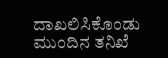ದಾಖಲಿಸಿಕೊಂಡು ಮುಂದಿನ ತನಿಖೆ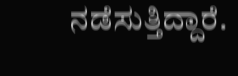ನಡೆಸುತ್ತಿದ್ದಾರೆ.